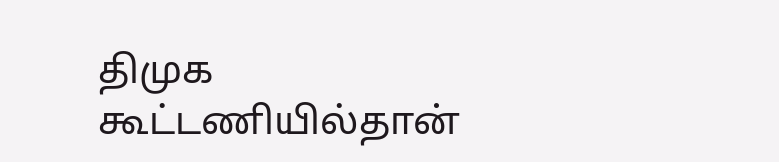திமுக கூட்டணியில்தான்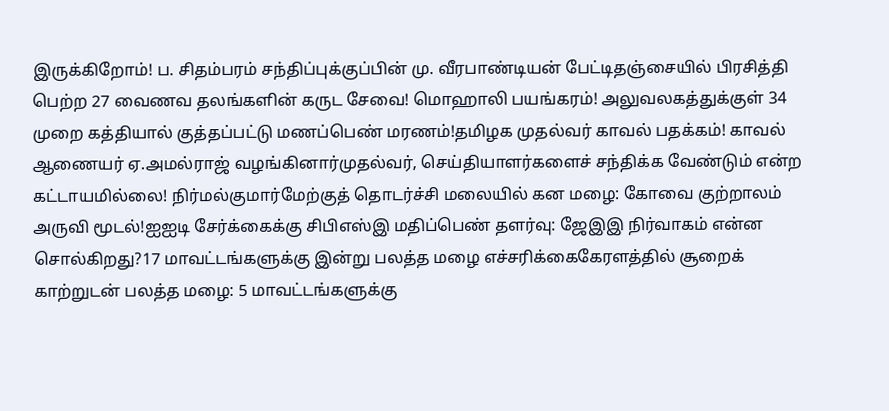இருக்கிறோம்! ப. சிதம்பரம் சந்திப்புக்குப்பின் மு. வீரபாண்டியன் பேட்டிதஞ்சையில் பிரசித்தி பெற்ற 27 வைணவ தலங்களின் கருட சேவை! மொஹாலி பயங்கரம்! அலுவலகத்துக்குள் 34 முறை கத்தியால் குத்தப்பட்டு மணப்பெண் மரணம்!தமிழக முதல்வர் காவல் பதக்கம்! காவல் ஆணையர் ஏ.அமல்ராஜ் வழங்கினார்முதல்வர், செய்தியாளர்களைச் சந்திக்க வேண்டும் என்ற கட்டாயமில்லை! நிர்மல்குமார்மேற்குத் தொடர்ச்சி மலையில் கன மழை: கோவை குற்றாலம் அருவி மூடல்!ஐஐடி சேர்க்கைக்கு சிபிஎஸ்இ மதிப்பெண் தளர்வு: ஜேஇஇ நிர்வாகம் என்ன சொல்கிறது?17 மாவட்டங்களுக்கு இன்று பலத்த மழை எச்சரிக்கைகேரளத்தில் சூறைக் காற்றுடன் பலத்த மழை: 5 மாவட்டங்களுக்கு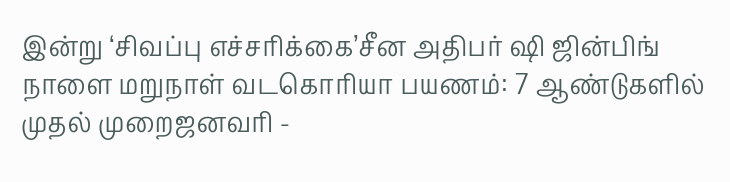இன்று ‘சிவப்பு எச்சரிக்கை’சீன அதிபர் ஷி ஜின்பிங் நாளை மறுநாள் வடகொரியா பயணம்: 7 ஆண்டுகளில் முதல் முறைஜனவரி -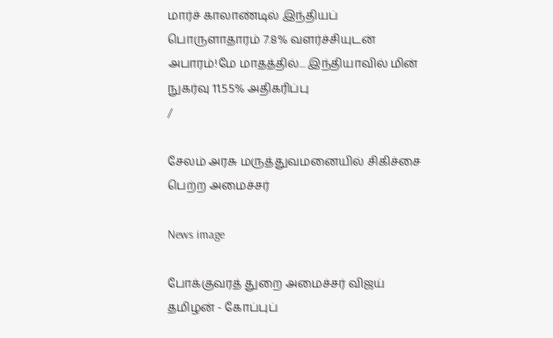மார்ச் காலாண்டில் இந்தியப் பொருளாதாரம் 7.8% வளர்ச்சியுடன் அபாரம்!மே மாதத்தில்... இந்தியாவில் மின் நுகர்வு 11.55% அதிகரிப்பு
/

சேலம் அரசு மருத்துவமனையில் சிகிச்சை பெற்ற அமைச்சர்

News image

போக்குவரத் துறை அமைச்சர் விஜய் தமிழன் - கோப்புப்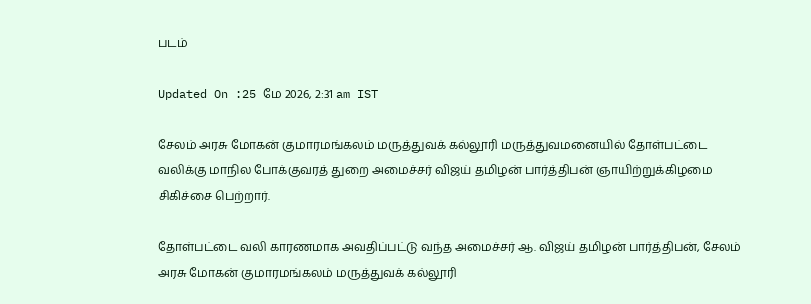படம்

Updated On :25 மே 2026, 2:31 am IST

சேலம் அரசு மோகன் குமாரமங்கலம் மருத்துவக் கல்லூரி மருத்துவமனையில் தோள்பட்டை வலிக்கு மாநில போக்குவரத் துறை அமைச்சர் விஜய் தமிழன் பார்த்திபன் ஞாயிற்றுக்கிழமை சிகிச்சை பெற்றார்.

தோள்பட்டை வலி காரணமாக அவதிப்பட்டு வந்த அமைச்சர் ஆ. விஜய் தமிழன் பார்த்திபன், சேலம் அரசு மோகன் குமாரமங்கலம் மருத்துவக் கல்லூரி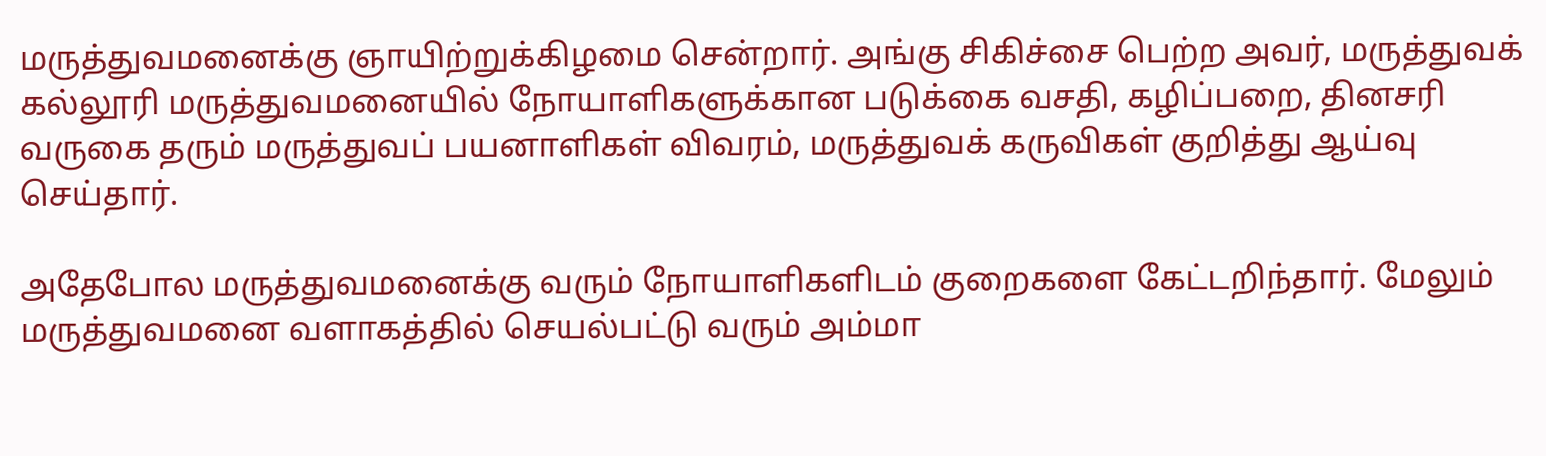மருத்துவமனைக்கு ஞாயிற்றுக்கிழமை சென்றார். அங்கு சிகிச்சை பெற்ற அவர், மருத்துவக் கல்லூரி மருத்துவமனையில் நோயாளிகளுக்கான படுக்கை வசதி, கழிப்பறை, தினசரி வருகை தரும் மருத்துவப் பயனாளிகள் விவரம், மருத்துவக் கருவிகள் குறித்து ஆய்வு செய்தார்.

அதேபோல மருத்துவமனைக்கு வரும் நோயாளிகளிடம் குறைகளை கேட்டறிந்தார். மேலும் மருத்துவமனை வளாகத்தில் செயல்பட்டு வரும் அம்மா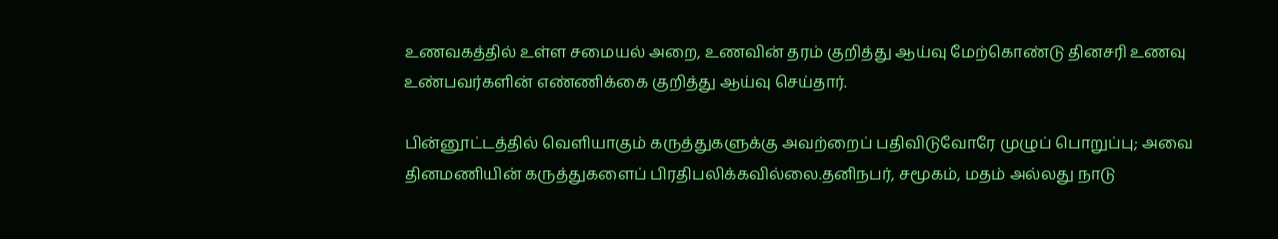உணவகத்தில் உள்ள சமையல் அறை, உணவின் தரம் குறித்து ஆய்வு மேற்கொண்டு தினசரி உணவு உண்பவர்களின் எண்ணிக்கை குறித்து ஆய்வு செய்தார்.

பின்னூட்டத்தில் வெளியாகும் கருத்துகளுக்கு அவற்றைப் பதிவிடுவோரே முழுப் பொறுப்பு; அவை தினமணியின் கருத்துகளைப் பிரதிபலிக்கவில்லை.தனிநபர், சமூகம், மதம் அல்லது நாடு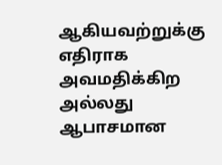ஆகியவற்றுக்கு எதிராக அவமதிக்கிற அல்லது ஆபாசமான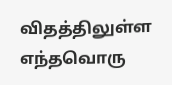விதத்திலுள்ள எந்தவொரு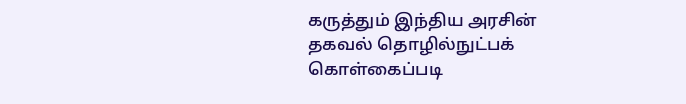கருத்தும் இந்திய அரசின் தகவல் தொழில்நுட்பக் கொள்கைப்படி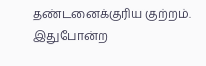தண்டனைக்குரிய குற்றம். இதுபோன்ற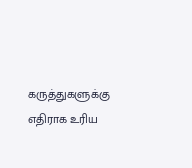கருத்துகளுக்கு எதிராக உரிய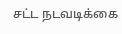சட்ட நடவடிக்கை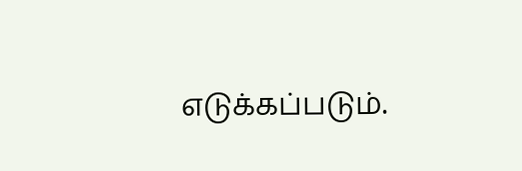எடுக்கப்படும்.